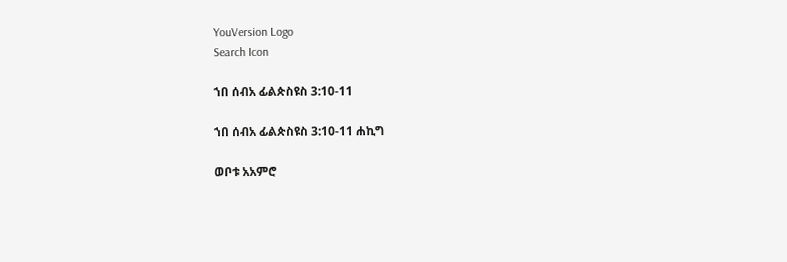YouVersion Logo
Search Icon

ኀበ ሰብአ ፊልጵስዩስ 3:10-11

ኀበ ሰብአ ፊልጵስዩስ 3:10-11 ሐኪግ

ወቦቱ አአምሮ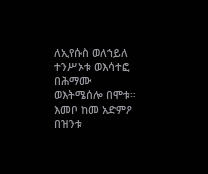ለኢየሱስ ወለኀይለ ተንሥኦቱ ወእሳተፎ በሕማሙ ወእትሜሰሎ በሞቱ። እመቦ ከመ አድምዖ በዝንቱ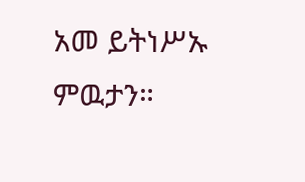አመ ይትነሥኡ ምዉታን።